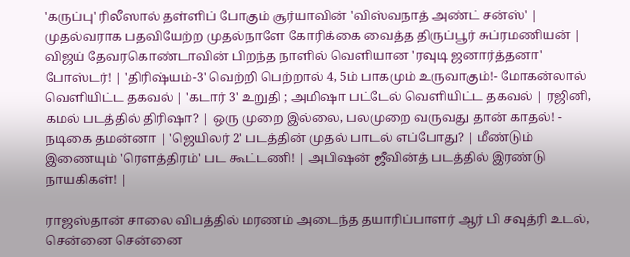'கருப்பு' ரிலீஸால் தள்ளிப் போகும் சூர்யாவின் 'விஸ்வநாத் அண்ட் சன்ஸ்' | முதல்வராக பதவியேற்ற முதல்நாளே கோரிக்கை வைத்த திருப்பூர் சுப்ரமணியன் | விஜய் தேவரகொண்டாவின் பிறந்த நாளில் வெளியான 'ரவுடி ஜனார்த்தனா' போஸ்டர்! | 'திரிஷ்யம்-3' வெற்றி பெற்றால் 4, 5ம் பாகமும் உருவாகும்!- மோகன்லால் வெளியிட்ட தகவல் | 'கடார் 3' உறுதி ; அமிஷா பட்டேல் வெளியிட்ட தகவல் | ரஜினி, கமல் படத்தில் திரிஷா? | ஒரு முறை இல்லை, பலமுறை வருவது தான் காதல்! - நடிகை தமன்னா | 'ஜெயிலர் 2' படத்தின் முதல் பாடல் எப்போது? | மீண்டும் இணையும் 'ரௌத்திரம்' பட கூட்டணி! | அபிஷன் ஜீவின்த் படத்தில் இரண்டு நாயகிகள்! |

ராஜஸ்தான் சாலை விபத்தில் மரணம் அடைந்த தயாரிப்பாளர் ஆர் பி சவுத்ரி உடல், சென்னை சென்னை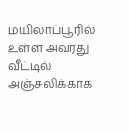மயிலாப்பூரில் உள்ள அவரது வீட்டில் அஞ்சலிக்காக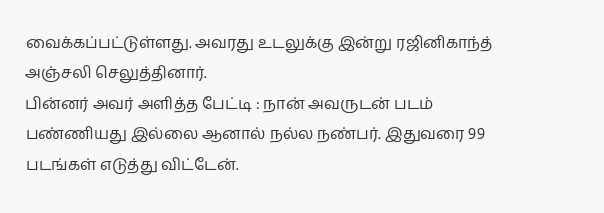வைக்கப்பட்டுள்ளது. அவரது உடலுக்கு இன்று ரஜினிகாந்த் அஞ்சலி செலுத்தினார்.
பின்னர் அவர் அளித்த பேட்டி : நான் அவருடன் படம் பண்ணியது இல்லை ஆனால் நல்ல நண்பர். இதுவரை 99 படங்கள் எடுத்து விட்டேன்.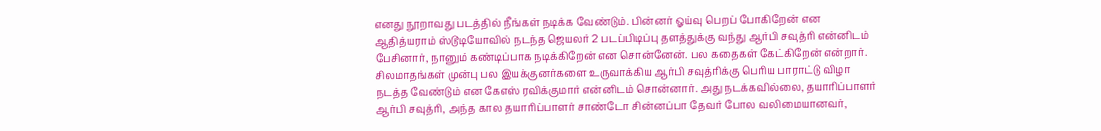எனது நூறாவது படத்தில் நீங்கள் நடிக்க வேண்டும். பின்னர் ஓய்வு பெறப் போகிறேன் என ஆதித்யராம் ஸ்டூடியோவில் நடந்த ஜெயலர் 2 படப்பிடிப்பு தளத்துக்கு வந்து ஆர்பி சவுத்ரி என்னிடம் பேசினார், நானும் கண்டிப்பாக நடிக்கிறேன் என சொன்னேன். பல கதைகள் கேட்கிறேன் என்றார்.
சிலமாதங்கள் முன்பு பல இயக்குனர்களை உருவாக்கிய ஆர்பி சவுத்ரிக்கு பெரிய பாராட்டு விழா நடத்த வேண்டும் என கேஎஸ் ரவிக்குமார் என்னிடம் சொன்னார். அது நடக்கவில்லை, தயாரிப்பாளர் ஆர்பி சவுத்ரி, அந்த கால தயாரிப்பாளர் சாண்டோ சின்னப்பா தேவர் போல வலிமையானவர்,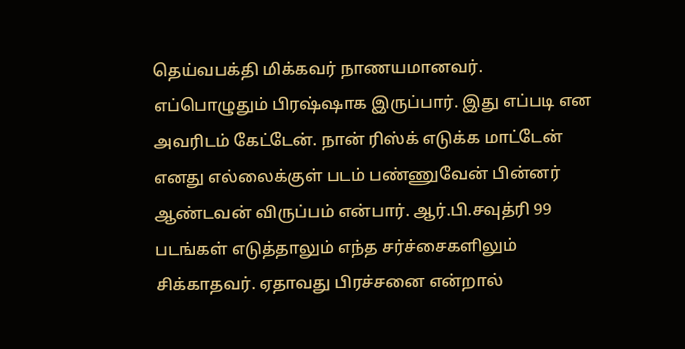தெய்வபக்தி மிக்கவர் நாணயமானவர்.
எப்பொழுதும் பிரஷ்ஷாக இருப்பார். இது எப்படி என அவரிடம் கேட்டேன். நான் ரிஸ்க் எடுக்க மாட்டேன் எனது எல்லைக்குள் படம் பண்ணுவேன் பின்னர் ஆண்டவன் விருப்பம் என்பார். ஆர்.பி.சவுத்ரி 99 படங்கள் எடுத்தாலும் எந்த சர்ச்சைகளிலும் சிக்காதவர். ஏதாவது பிரச்சனை என்றால்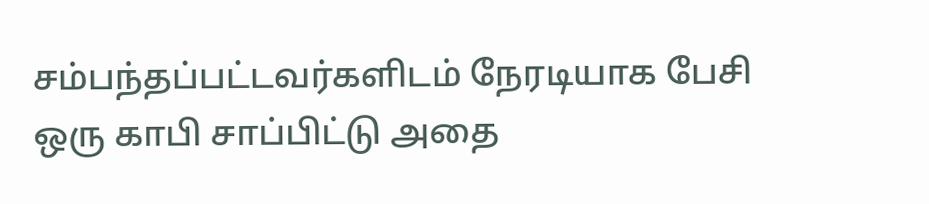சம்பந்தப்பட்டவர்களிடம் நேரடியாக பேசி ஒரு காபி சாப்பிட்டு அதை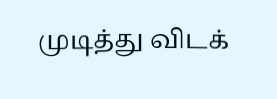முடித்து விடக்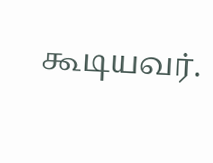கூடியவர்.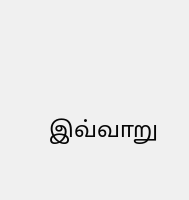இவ்வாறு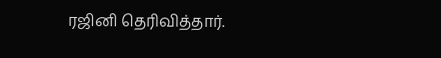ரஜினி தெரிவித்தார்.